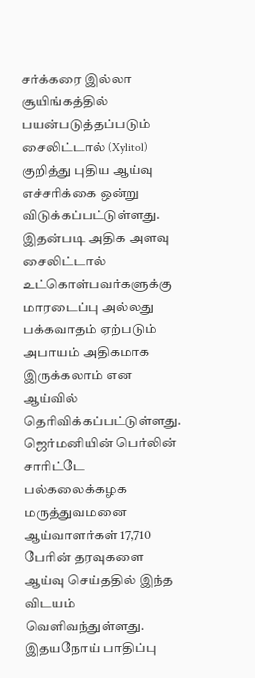சர்க்கரை இல்லா சூயிங்கத்தில் பயன்படுத்தப்படும் சைலிட்டால் (Xylitol) குறித்து புதிய ஆய்வு எச்சரிக்கை ஒன்று விடுக்கப்பட்டுள்ளது.
இதன்படி அதிக அளவு சைலிட்டால் உட்கொள்பவர்களுக்கு மாரடைப்பு அல்லது பக்கவாதம் ஏற்படும் அபாயம் அதிகமாக இருக்கலாம் என ஆய்வில் தெரிவிக்கப்பட்டுள்ளது.
ஜெர்மனியின் பெர்லின் சாரிட்டே பல்கலைக்கழக மருத்துவமனை ஆய்வாளர்கள் 17,710 பேரின் தரவுகளை ஆய்வு செய்ததில் இந்த விடயம் வெளிவந்துள்ளது.
இதயநோய் பாதிப்பு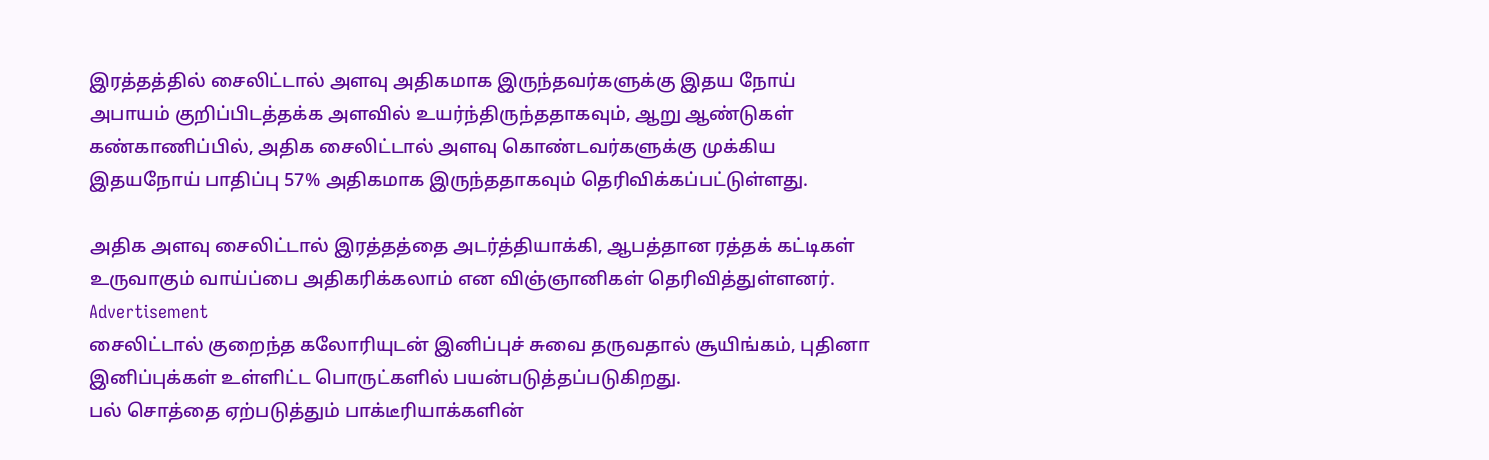இரத்தத்தில் சைலிட்டால் அளவு அதிகமாக இருந்தவர்களுக்கு இதய நோய் அபாயம் குறிப்பிடத்தக்க அளவில் உயர்ந்திருந்ததாகவும், ஆறு ஆண்டுகள் கண்காணிப்பில், அதிக சைலிட்டால் அளவு கொண்டவர்களுக்கு முக்கிய இதயநோய் பாதிப்பு 57% அதிகமாக இருந்ததாகவும் தெரிவிக்கப்பட்டுள்ளது.

அதிக அளவு சைலிட்டால் இரத்தத்தை அடர்த்தியாக்கி, ஆபத்தான ரத்தக் கட்டிகள் உருவாகும் வாய்ப்பை அதிகரிக்கலாம் என விஞ்ஞானிகள் தெரிவித்துள்ளனர்.
Advertisement
சைலிட்டால் குறைந்த கலோரியுடன் இனிப்புச் சுவை தருவதால் சூயிங்கம், புதினா இனிப்புக்கள் உள்ளிட்ட பொருட்களில் பயன்படுத்தப்படுகிறது.
பல் சொத்தை ஏற்படுத்தும் பாக்டீரியாக்களின்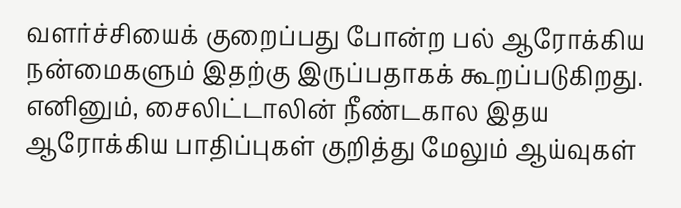வளர்ச்சியைக் குறைப்பது போன்ற பல் ஆரோக்கிய நன்மைகளும் இதற்கு இருப்பதாகக் கூறப்படுகிறது.
எனினும், சைலிட்டாலின் நீண்டகால இதய ஆரோக்கிய பாதிப்புகள் குறித்து மேலும் ஆய்வுகள்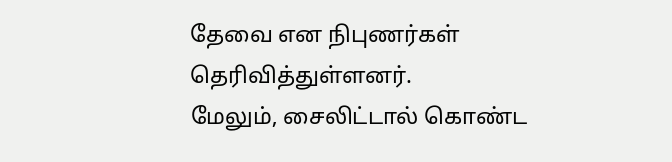தேவை என நிபுணர்கள் தெரிவித்துள்ளனர்.
மேலும், சைலிட்டால் கொண்ட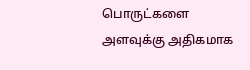பொருட்களை அளவுக்கு அதிகமாக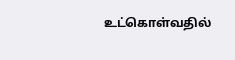உட்கொள்வதில்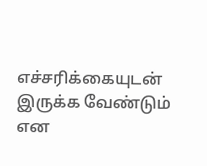எச்சரிக்கையுடன் இருக்க வேண்டும் என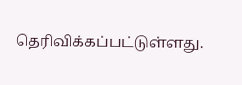தெரிவிக்கப்பட்டுள்ளது.